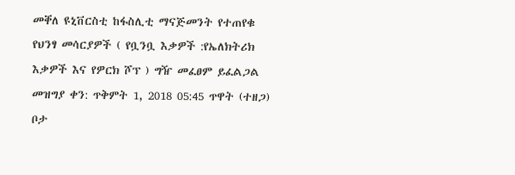መቐለ ዩኒቨርስቲ ከፋስሊቲ ማናጅመንት የተጠየቁ የህንፃ መሳርያዎች ( የቧንቧ እቃዎች :የኤለክትሪክ እቃዎች እና የዎርክ ሾፕ ) ግዥ መፈፀም ይፈልጋል
መዝግያ ቀን: ጥቅምት 1, 2018 05:45 ጥዋት (ተዘጋ)
ቦታ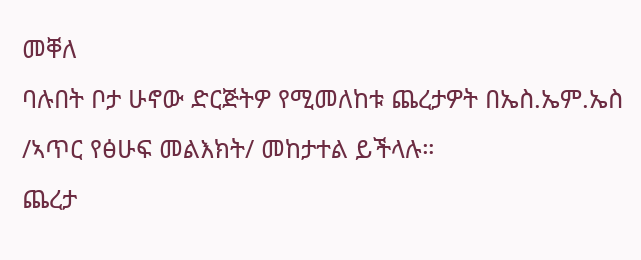መቐለ
ባሉበት ቦታ ሁኖው ድርጅትዎ የሚመለከቱ ጨረታዎት በኤስ.ኤም.ኤስ /ኣጥር የፅሁፍ መልእክት/ መከታተል ይችላሉ።
ጨረታ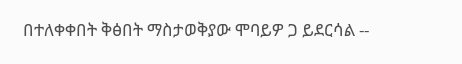በተለቀቀበት ቅፅበት ማስታወቅያው ሞባይዎ ጋ ይደርሳል --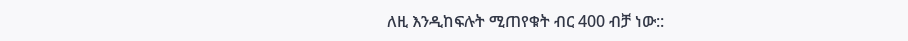ለዚ እንዲከፍሉት ሚጠየቁት ብር 400 ብቻ ነው::